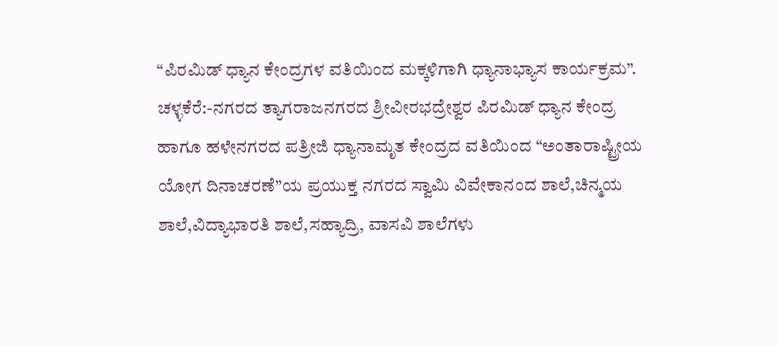“ಪಿರಮಿಡ್ ಧ್ಯಾನ ಕೇಂದ್ರಗಳ ವತಿಯಿಂದ ಮಕ್ಕಳಿಗಾಗಿ ಧ್ಯಾನಾಭ್ಯಾಸ ಕಾರ್ಯಕ್ರಮ”.
ಚಳ್ಳಕೆರೆ:-ನಗರದ ತ್ಯಾಗರಾಜನಗರದ ಶ್ರೀವೀರಭದ್ರೇಶ್ವರ ಪಿರಮಿಡ್ ಧ್ಯಾನ ಕೇಂದ್ರ ಹಾಗೂ ಹಳೇನಗರದ ಪತ್ರೀಜಿ ಧ್ಯಾನಾಮೃತ ಕೇಂದ್ರದ ವತಿಯಿಂದ “ಅಂತಾರಾಷ್ಟ್ರೀಯ ಯೋಗ ದಿನಾಚರಣೆ”ಯ ಪ್ರಯುಕ್ತ ನಗರದ ಸ್ವಾಮಿ ವಿವೇಕಾನಂದ ಶಾಲೆ,ಚಿನ್ಮಯ ಶಾಲೆ,ವಿದ್ಯಾಭಾರತಿ ಶಾಲೆ,ಸಹ್ಯಾದ್ರಿ, ವಾಸವಿ ಶಾಲೆಗಳು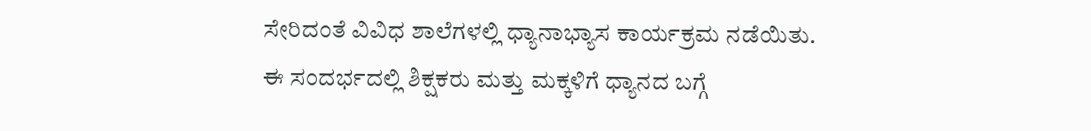ಸೇರಿದಂತೆ ವಿವಿಧ ಶಾಲೆಗಳಲ್ಲಿ ಧ್ಯಾನಾಭ್ಯಾಸ ಕಾರ್ಯಕ್ರಮ ನಡೆಯಿತು.
ಈ ಸಂದರ್ಭದಲ್ಲಿ ಶಿಕ್ಷಕರು ಮತ್ತು ಮಕ್ಕಳಿಗೆ ಧ್ಯಾನದ ಬಗ್ಗೆ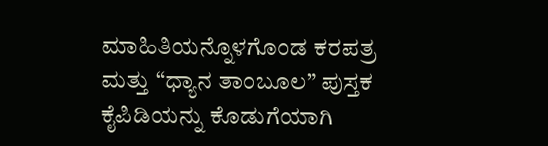ಮಾಹಿತಿಯನ್ನೊಳಗೊಂಡ ಕರಪತ್ರ ಮತ್ತು “ಧ್ಯಾನ ತಾಂಬೂಲ” ಪುಸ್ತಕ ಕೈಪಿಡಿಯನ್ನು ಕೊಡುಗೆಯಾಗಿ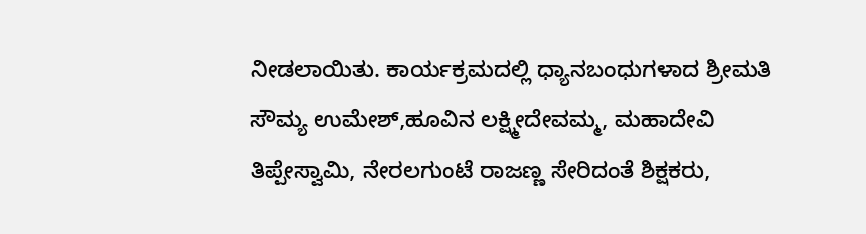ನೀಡಲಾಯಿತು. ಕಾರ್ಯಕ್ರಮದಲ್ಲಿ ಧ್ಯಾನಬಂಧುಗಳಾದ ಶ್ರೀಮತಿ ಸೌಮ್ಯ ಉಮೇಶ್,ಹೂವಿನ ಲಕ್ಷ್ಮೀದೇವಮ್ಮ, ಮಹಾದೇವಿ ತಿಪ್ಪೇಸ್ವಾಮಿ, ನೇರಲಗುಂಟೆ ರಾಜಣ್ಣ ಸೇರಿದಂತೆ ಶಿಕ್ಷಕರು,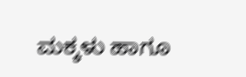ಮಕ್ಕಳು ಹಾಗೂ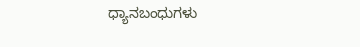ಧ್ಯಾನಬಂಧುಗಳು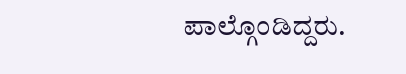ಪಾಲ್ಗೊಂಡಿದ್ದರು.